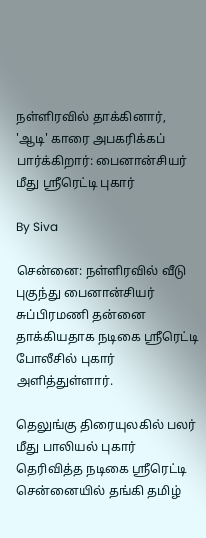நள்ளிரவில் தாக்கினார், 'ஆடி' காரை அபகரிக்கப் பார்க்கிறார்: பைனான்சியர் மீது ஸ்ரீரெட்டி புகார்

By Siva

சென்னை: நள்ளிரவில் வீடு புகுந்து பைனான்சியர் சுப்பிரமணி தன்னை தாக்கியதாக நடிகை ஸ்ரீரெட்டி போலீசில் புகார் அளித்துள்ளார்.

தெலுங்கு திரையுலகில் பலர் மீது பாலியல் புகார் தெரிவித்த நடிகை ஸ்ரீரெட்டி சென்னையில் தங்கி தமிழ்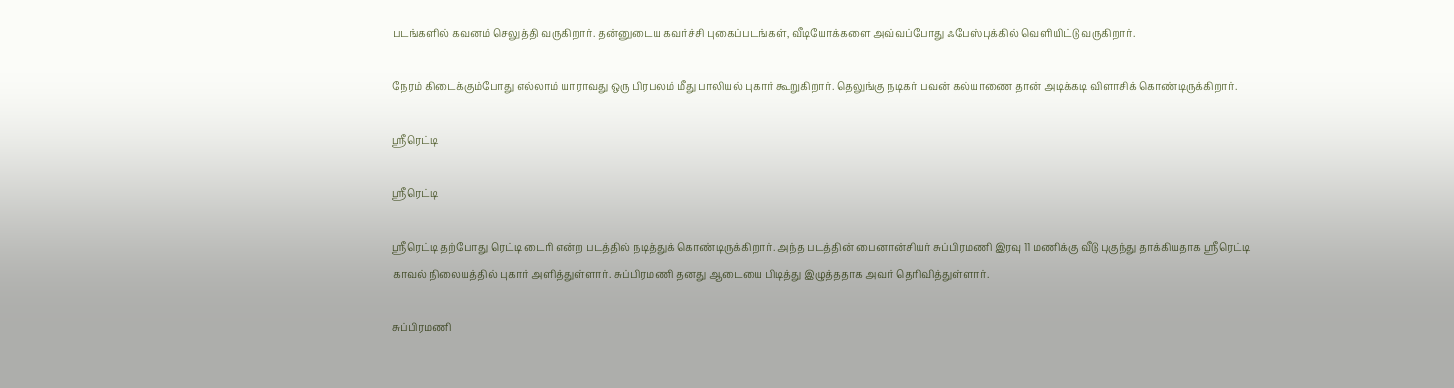படங்களில் கவனம் செலுத்தி வருகிறார். தன்னுடைய கவர்ச்சி புகைப்படங்கள், வீடியோக்களை அவ்வப்போது ஃபேஸ்புக்கில் வெளியிட்டு வருகிறார்.

நேரம் கிடைக்கும்போது எல்லாம் யாராவது ஒரு பிரபலம் மீது பாலியல் புகார் கூறுகிறார். தெலுங்கு நடிகர் பவன் கல்யாணை தான் அடிக்கடி விளாசிக் கொண்டிருக்கிறார்.

ஸ்ரீரெட்டி

ஸ்ரீரெட்டி

ஸ்ரீரெட்டி தற்போது ரெட்டி டைரி என்ற படத்தில் நடித்துக் கொண்டிருக்கிறார். அந்த படத்தின் பைனான்சியர் சுப்பிரமணி இரவு 11 மணிக்கு வீடு புகுந்து தாக்கியதாக ஸ்ரீரெட்டி காவல் நிலையத்தில் புகார் அளித்துள்ளார். சுப்பிரமணி தனது ஆடையை பிடித்து இழுத்ததாக அவர் தெரிவித்துள்ளார்.

சுப்பிரமணி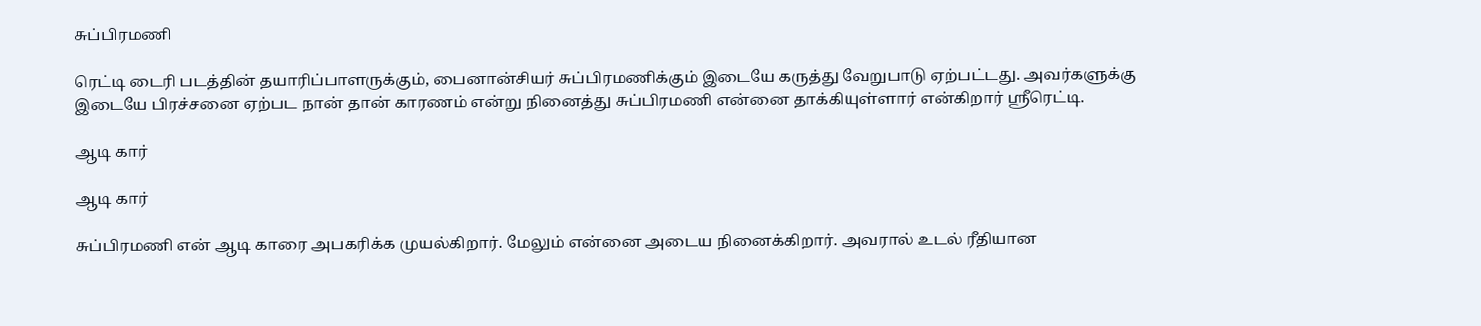சுப்பிரமணி

ரெட்டி டைரி படத்தின் தயாரிப்பாளருக்கும், பைனான்சியர் சுப்பிரமணிக்கும் இடையே கருத்து வேறுபாடு ஏற்பட்டது. அவர்களுக்கு இடையே பிரச்சனை ஏற்பட நான் தான் காரணம் என்று நினைத்து சுப்பிரமணி என்னை தாக்கியுள்ளார் என்கிறார் ஸ்ரீரெட்டி.

ஆடி கார்

ஆடி கார்

சுப்பிரமணி என் ஆடி காரை அபகரிக்க முயல்கிறார். மேலும் என்னை அடைய நினைக்கிறார். அவரால் உடல் ரீதியான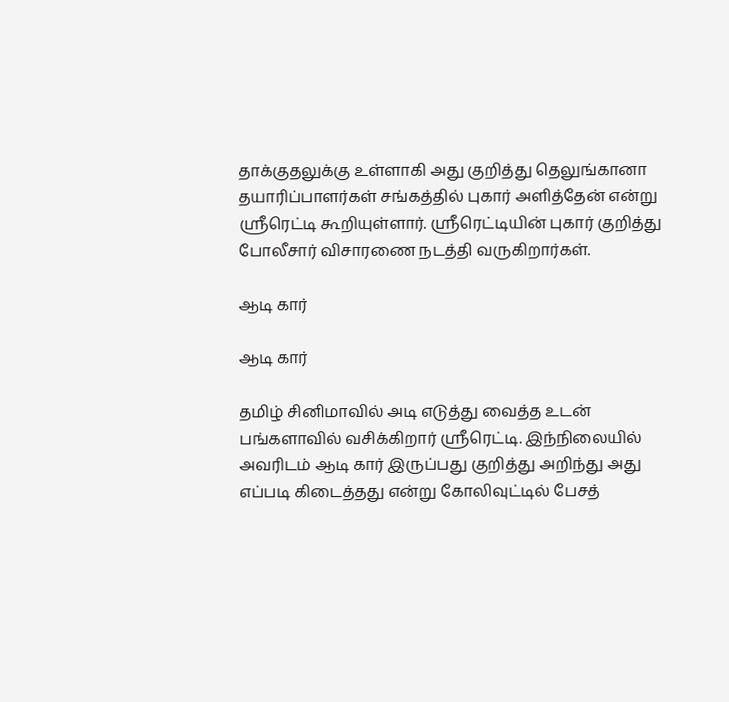தாக்குதலுக்கு உள்ளாகி அது குறித்து தெலுங்கானா தயாரிப்பாளர்கள் சங்கத்தில் புகார் அளித்தேன் என்று ஸ்ரீரெட்டி கூறியுள்ளார். ஸ்ரீரெட்டியின் புகார் குறித்து போலீசார் விசாரணை நடத்தி வருகிறார்கள்.

ஆடி கார்

ஆடி கார்

தமிழ் சினிமாவில் அடி எடுத்து வைத்த உடன் பங்களாவில் வசிக்கிறார் ஸ்ரீரெட்டி. இந்நிலையில் அவரிடம் ஆடி கார் இருப்பது குறித்து அறிந்து அது எப்படி கிடைத்தது என்று கோலிவுட்டில் பேசத்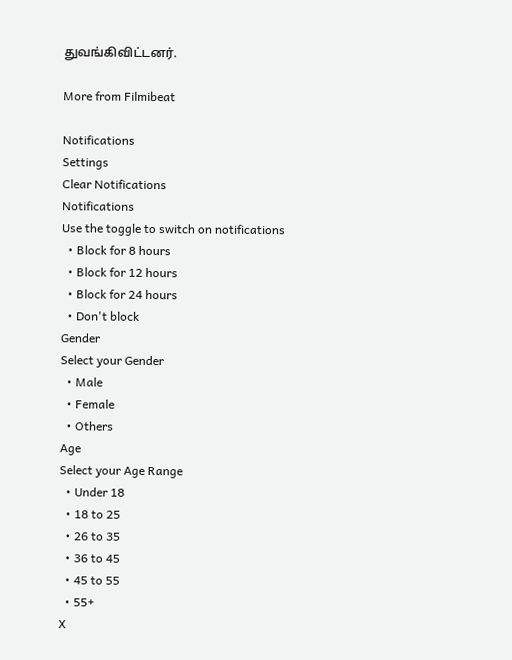துவங்கிவிட்டனர்.

More from Filmibeat

Notifications
Settings
Clear Notifications
Notifications
Use the toggle to switch on notifications
  • Block for 8 hours
  • Block for 12 hours
  • Block for 24 hours
  • Don't block
Gender
Select your Gender
  • Male
  • Female
  • Others
Age
Select your Age Range
  • Under 18
  • 18 to 25
  • 26 to 35
  • 36 to 45
  • 45 to 55
  • 55+
X